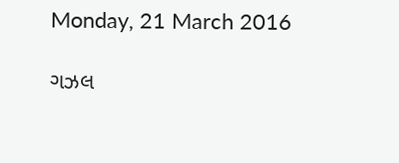Monday, 21 March 2016

ગઝલ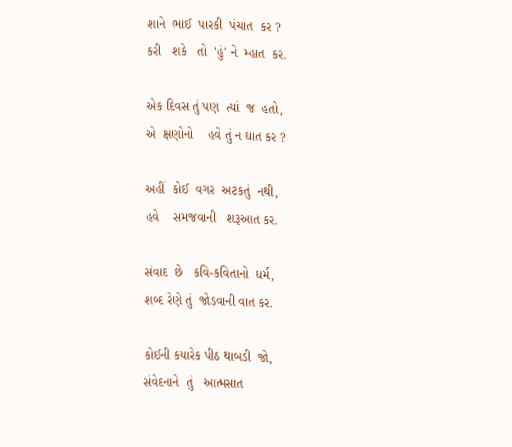શાને  ભાઈ  પારકી  પંચાત  કર ?
કરી   શકે   તો  'હું' ને  મ્હાત  કર.

એક દિવસ તું પણ  ત્યાં  જ  હતો,
એ  ક્ષણોનો    હવે તું ન ઘાત કર ?

અહીં  કોઈ  વગર  અટકતું  નથી,
હવે    સમજવાની   શરૂઆત કર.

સંવાદ  છે   કવિ-કવિતાનો  ધર્મ,
શબ્દ રેણે તું  જોડવાની વાત કર.

કોઈની કયારેક પીઠ થાબડી  જો,
સંવેદનાને  તું   આત્મસાત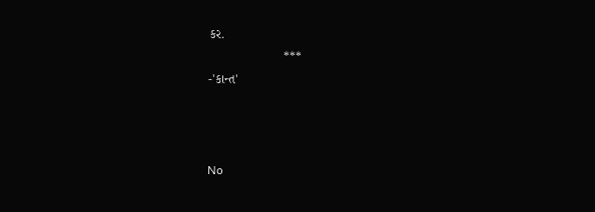કર.
                     ***
-'કાન્ત'



No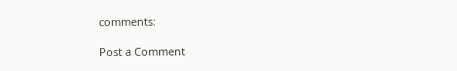comments:

Post a Comment